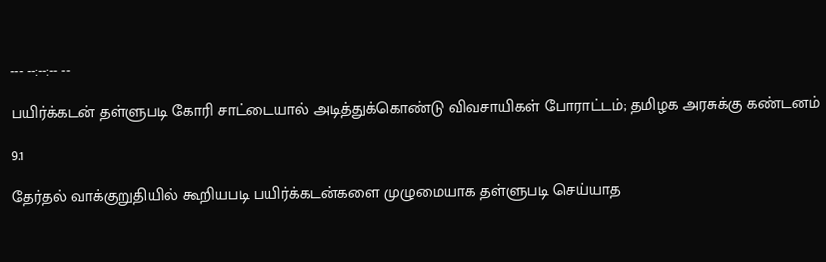--- --:--:-- --

பயிர்க்கடன் தள்ளுபடி கோரி சாட்டையால் அடித்துக்கொண்டு விவசாயிகள் போராட்டம்; தமிழக அரசுக்கு கண்டனம்

9.1

தேர்தல் வாக்குறுதியில் கூறியபடி பயிர்க்கடன்களை முழுமையாக தள்ளுபடி செய்யாத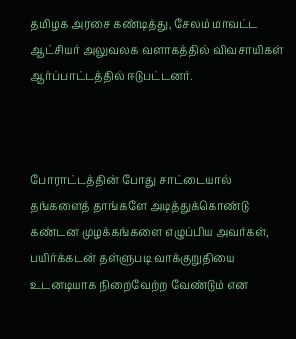தமிழக அரசை கண்டித்து, சேலம் மாவட்ட ஆட்சியர் அலுவலக வளாகத்தில் விவசாயிகள் ஆர்ப்பாட்டத்தில் ஈடுபட்டனர்.



போராட்டத்தின் போது சாட்டையால் தங்களைத் தாங்களே அடித்துக்கொண்டு கண்டன முழக்கங்களை எழுப்பிய அவர்கள், பயிர்க்கடன் தள்ளுபடி வாக்குறுதியை உடனடியாக நிறைவேற்ற வேண்டும் என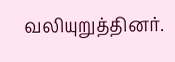வலியுறுத்தினர்.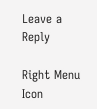Leave a Reply

Right Menu Icon